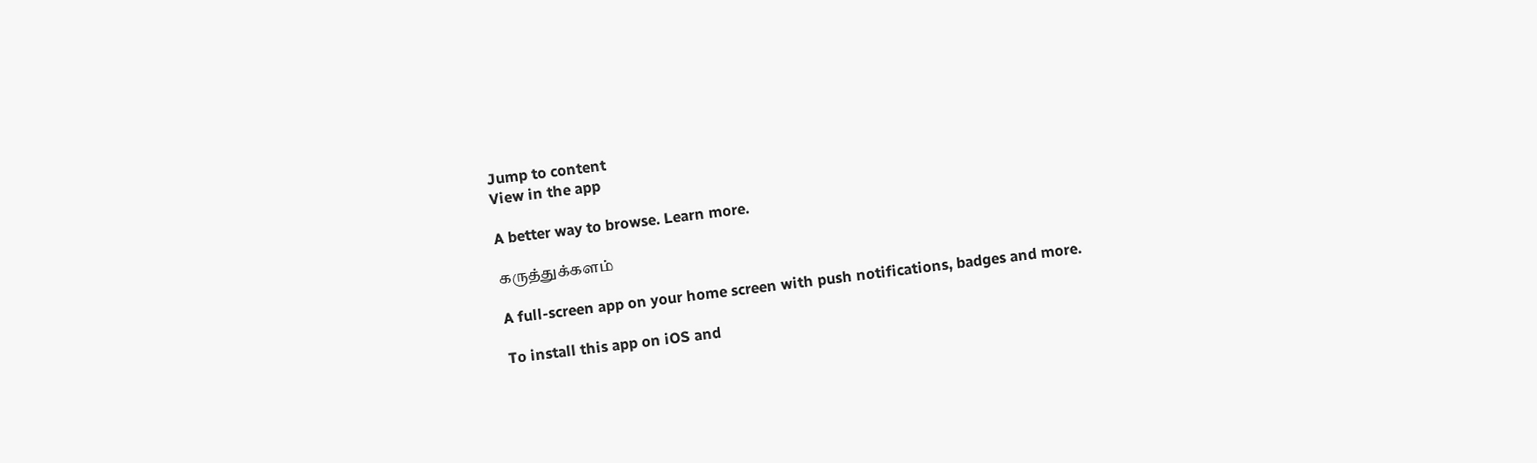Jump to content
View in the app

A better way to browse. Learn more.

கருத்துக்களம்

A full-screen app on your home screen with push notifications, badges and more.

To install this app on iOS and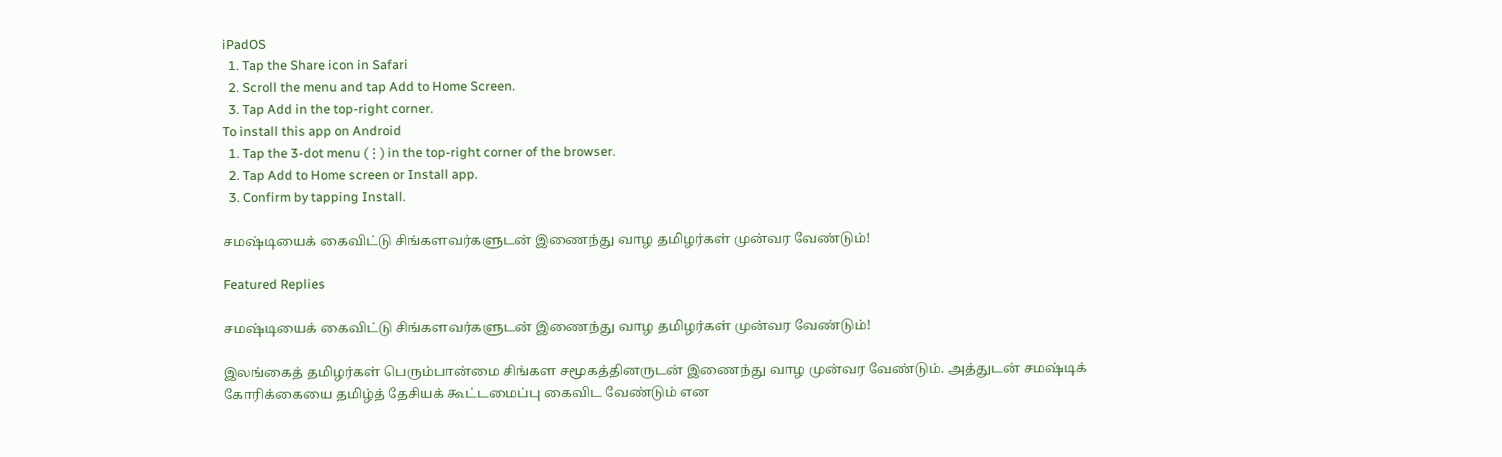iPadOS
  1. Tap the Share icon in Safari
  2. Scroll the menu and tap Add to Home Screen.
  3. Tap Add in the top-right corner.
To install this app on Android
  1. Tap the 3-dot menu (⋮) in the top-right corner of the browser.
  2. Tap Add to Home screen or Install app.
  3. Confirm by tapping Install.

சமஷ்டியைக் கைவிட்டு சிங்களவர்களுடன் இணைந்து வாழ தமிழர்கள் முன்வர வேண்டும்!

Featured Replies

சமஷ்டியைக் கைவிட்டு சிங்களவர்களுடன் இணைந்து வாழ தமிழர்கள் முன்வர வேண்டும்!

இலங்கைத் தமிழர்கள் பெரும்பான்மை சிங்கள சமூகத்தினருடன் இணைந்து வாழ முன்வர வேண்டும். அத்துடன் சமஷ்டிக் கோரிக்கையை தமிழ்த் தேசியக் கூட்டமைப்பு கைவிட வேண்டும் என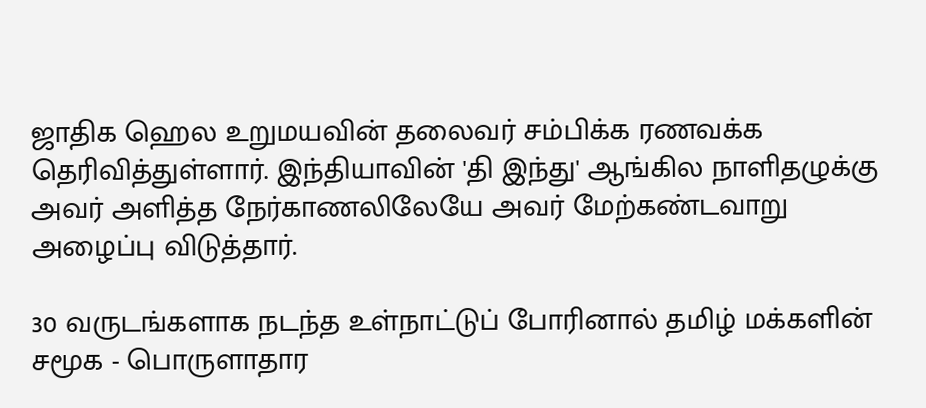ஜாதிக ஹெல உறுமயவின் தலைவர் சம்பிக்க ரணவக்க தெரிவித்துள்ளார். இந்தியாவின் 'தி இந்து' ஆங்கில நாளிதழுக்கு அவர் அளித்த நேர்காணலிலேயே அவர் மேற்கண்டவாறு அழைப்பு விடுத்தார்.

30 வருடங்களாக நடந்த உள்நாட்டுப் போரினால் தமிழ் மக்களின் சமூக - பொருளாதார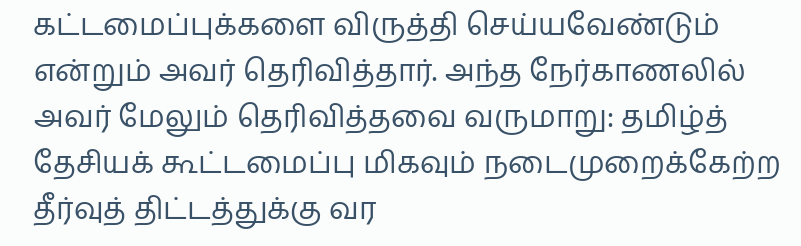கட்டமைப்புக்களை விருத்தி செய்யவேண்டும் என்றும் அவர் தெரிவித்தார். அந்த நேர்காணலில் அவர் மேலும் தெரிவித்தவை வருமாறு: தமிழ்த் தேசியக் கூட்டமைப்பு மிகவும் நடைமுறைக்கேற்ற தீர்வுத் திட்டத்துக்கு வர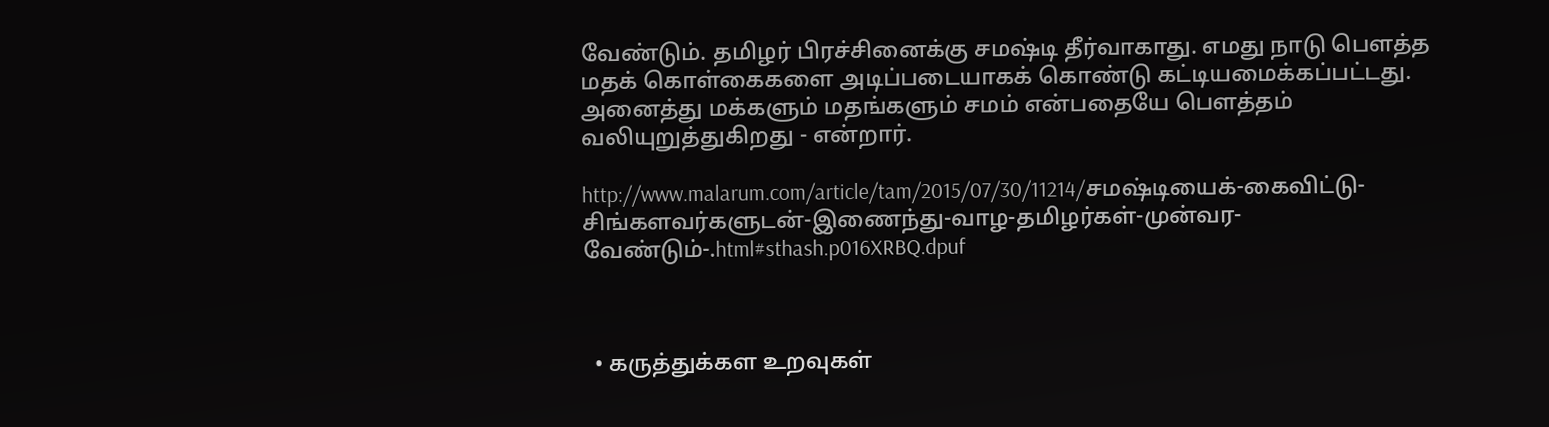வேண்டும். தமிழர் பிரச்சினைக்கு சமஷ்டி தீர்வாகாது. எமது நாடு பெளத்த மதக் கொள்கைகளை அடிப்படையாகக் கொண்டு கட்டியமைக்கப்பட்டது. அனைத்து மக்களும் மதங்களும் சமம் என்பதையே பெளத்தம் வலியுறுத்துகிறது - என்றார்.

http://www.malarum.com/article/tam/2015/07/30/11214/சமஷ்டியைக்-கைவிட்டு-சிங்களவர்களுடன்-இணைந்து-வாழ-தமிழர்கள்-முன்வர-வேண்டும்-.html#sthash.p016XRBQ.dpuf



  • கருத்துக்கள உறவுகள்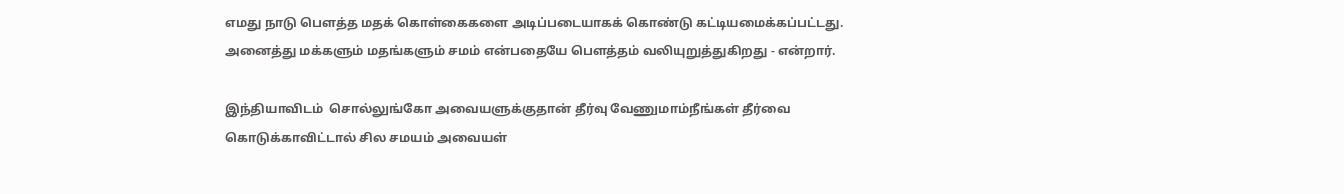எமது நாடு பெளத்த மதக் கொள்கைகளை அடிப்படையாகக் கொண்டு கட்டியமைக்கப்பட்டது. அனைத்து மக்களும் மதங்களும் சமம் என்பதையே பெளத்தம் வலியுறுத்துகிறது - என்றார்.

இந்தியாவிடம்  சொல்லுங்கோ அவையளுக்குதான் தீர்வு வேணுமாம்நீங்கள் தீர்வை கொடுக்காவிட்டால் சில சமயம் அவையள்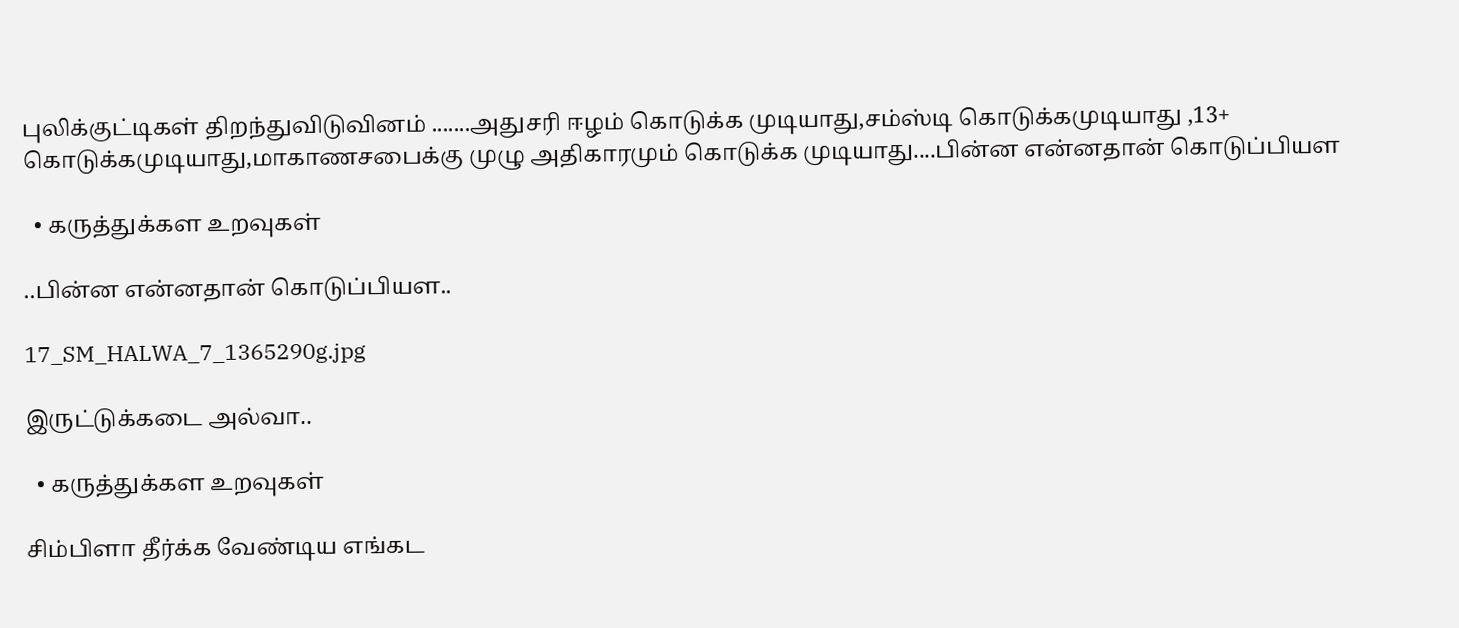புலிக்குட்டிகள் திறந்துவிடுவினம் .......அதுசரி ஈழம் கொடுக்க முடியாது,சம்ஸ்டி கொடுக்கமுடியாது ,13+ கொடுக்கமுடியாது,மாகாணசபைக்கு முழு அதிகாரமும் கொடுக்க முடியாது....பின்ன என்னதான் கொடுப்பியள

  • கருத்துக்கள உறவுகள்

..பின்ன என்னதான் கொடுப்பியள..

17_SM_HALWA_7_1365290g.jpg

இருட்டுக்கடை அல்வா..

  • கருத்துக்கள உறவுகள்

சிம்பிளா தீர்க்க வேண்டிய எங்கட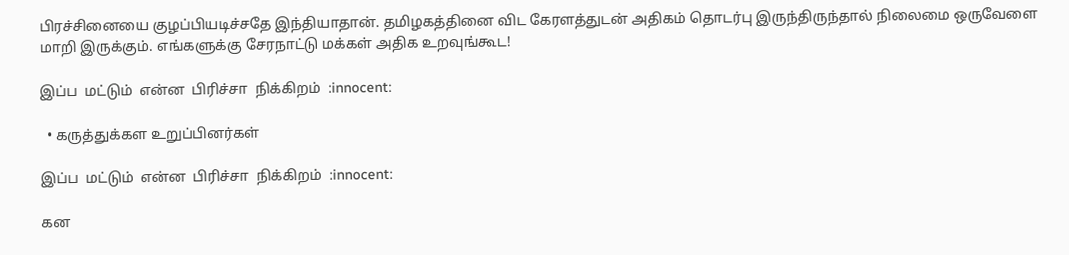பிரச்சினையை குழப்பியடிச்சதே இந்தியாதான். தமிழகத்தினை விட கேரளத்துடன் அதிகம் தொடர்பு இருந்திருந்தால் நிலைமை ஒருவேளை மாறி இருக்கும். எங்களுக்கு சேரநாட்டு மக்கள் அதிக உறவுங்கூட!

இப்ப  மட்டும்  என்ன  பிரிச்சா  நிக்கிறம்  :innocent:

  • கருத்துக்கள உறுப்பினர்கள்

இப்ப  மட்டும்  என்ன  பிரிச்சா  நிக்கிறம்  :innocent:

கன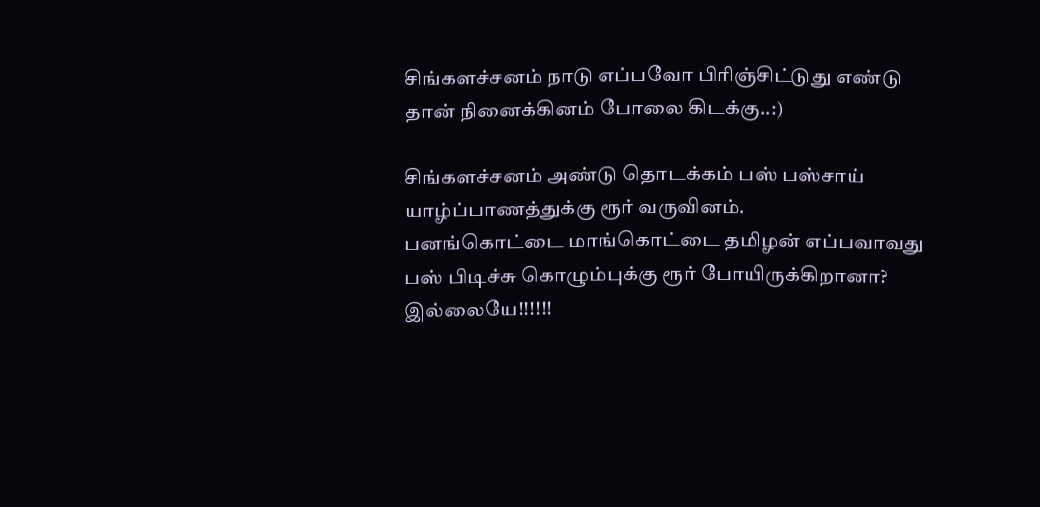சிங்களச்சனம் நாடு எப்பவோ பிரிஞ்சிட்டுது எண்டு தான் நினைக்கினம் போலை கிடக்கு..:)

சிங்களச்சனம் அண்டு தொடக்கம் பஸ் பஸ்சாய் யாழ்ப்பாணத்துக்கு ரூர் வருவினம்.
பனங்கொட்டை மாங்கொட்டை தமிழன் எப்பவாவது பஸ் பிடிச்சு கொழும்புக்கு ரூர் போயிருக்கிறானா? இல்லையே!!!!!!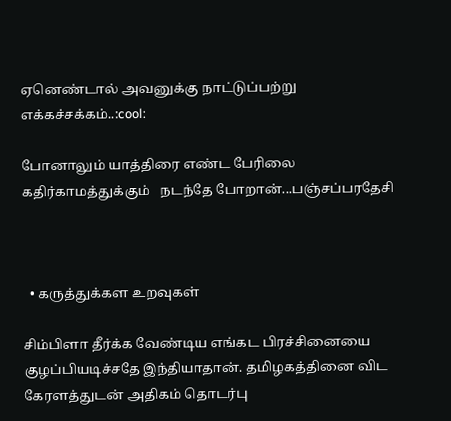ஏனெண்டால் அவனுக்கு நாட்டுப்பற்று எக்கச்சக்கம்..:cool:

போனாலும் யாத்திரை எண்ட பேரிலை கதிர்காமத்துக்கும்   நடந்தே போறான்...பஞ்சப்பரதேசி



  • கருத்துக்கள உறவுகள்

சிம்பிளா தீர்க்க வேண்டிய எங்கட பிரச்சினையை குழப்பியடிச்சதே இந்தியாதான். தமிழகத்தினை விட கேரளத்துடன் அதிகம் தொடர்பு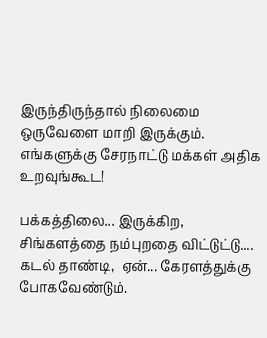இருந்திருந்தால் நிலைமை ஒருவேளை மாறி இருக்கும். எங்களுக்கு சேரநாட்டு மக்கள் அதிக உறவுங்கூட!

பக்கத்திலை... இருக்கிற, சிங்களத்தை நம்புறதை விட்டுட்டு....
கடல் தாண்டி,  ஏன்... கேரளத்துக்கு போகவேண்டும்.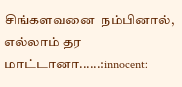சிங்களவனை  நம்பினால், எல்லாம் தர மாட்டானா......:innocent: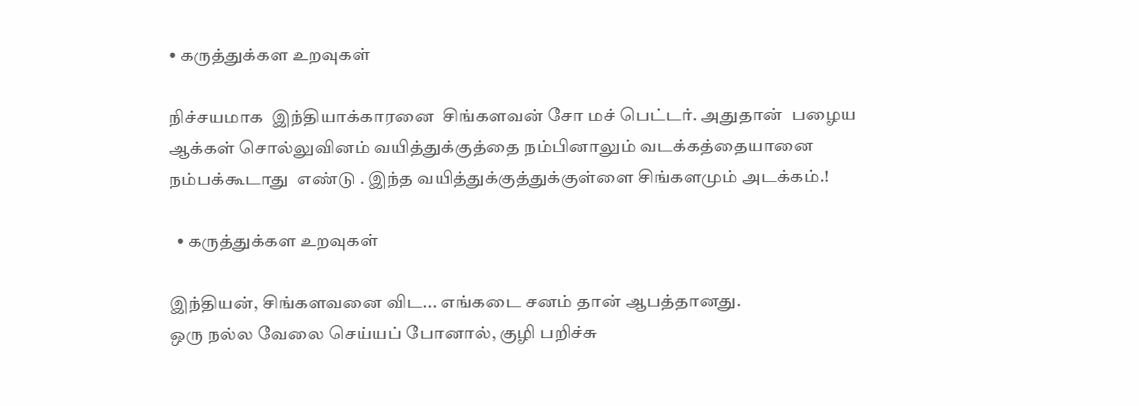• கருத்துக்கள உறவுகள்

நிச்சயமாக  இந்தியாக்காரனை  சிங்களவன் சோ மச் பெட்டர். அதுதான்  பழைய ஆக்கள் சொல்லுவினம் வயித்துக்குத்தை நம்பினாலும் வடக்கத்தையானை நம்பக்கூடாது  எண்டு . இந்த வயித்துக்குத்துக்குள்ளை சிங்களமும் அடக்கம்.!

  • கருத்துக்கள உறவுகள்

இந்தியன், சிங்களவனை விட... எங்கடை சனம் தான் ஆபத்தானது.
ஒரு நல்ல வேலை செய்யப் போனால், குழி பறிச்சு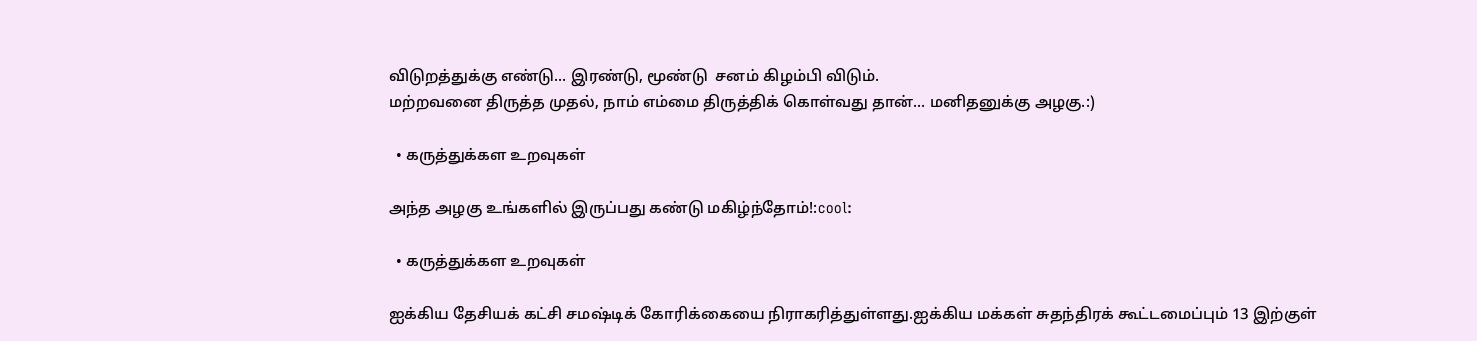விடுறத்துக்கு எண்டு... இரண்டு, மூண்டு  சனம் கிழம்பி விடும்.
மற்றவனை திருத்த முதல், நாம் எம்மை திருத்திக் கொள்வது தான்... மனிதனுக்கு அழகு.:)

  • கருத்துக்கள உறவுகள்

அந்த அழகு உங்களில் இருப்பது கண்டு மகிழ்ந்தோம்!:cool:

  • கருத்துக்கள உறவுகள்

ஐக்கிய தேசியக் கட்சி சமஷ்டிக் கோரிக்கையை நிராகரித்துள்ளது.ஐக்கிய மக்கள் சுதந்திரக் கூட்டமைப்பும் 13 இற்குள்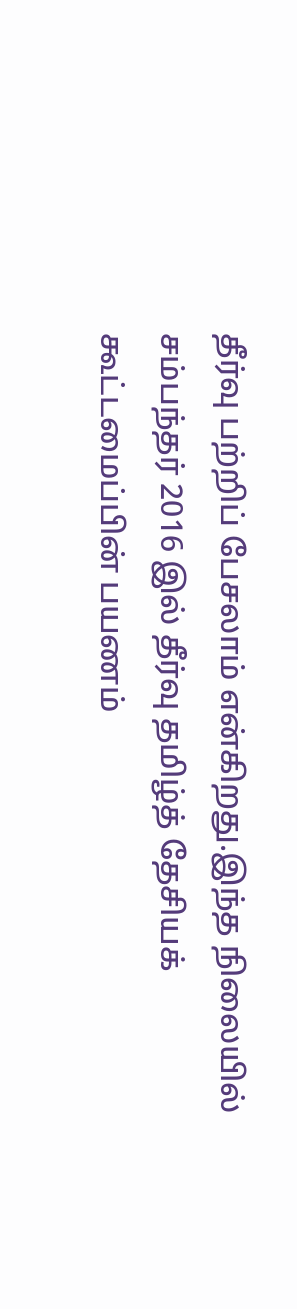தீர்வு பற்றிப் பேசலாம் என்கிறது.இந்த நிலையில் சம்பந்தர் 2016 இல் தீர்வு தமிழ்த் தேசியக் கூட்டமைப்பின் பயணம்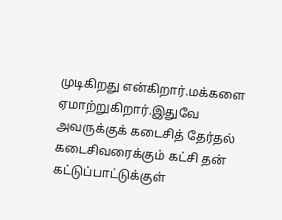முடிகிறது என்கிறார்.மக்களை ஏமாற்றுகிறார்.இதுவே அவருக்குக் கடைசித் தேர்தல் கடைசிவரைக்கும் கட்சி தன் கட்டுப்பாட்டுக்குள்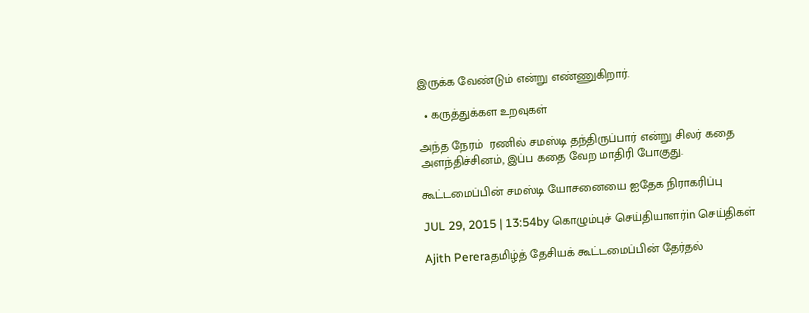இருக்க வேண்டும் என்று எண்ணுகிறார்.

  • கருத்துக்கள உறவுகள்

அந்த நேரம்  ரணில் சமஸ்டி தந்திருப்பார் என்று சிலர் கதை அளந்திச்சினம், இப்ப கதை வேற மாதிரி போகுது.

கூட்டமைப்பின் சமஸ்டி யோசனையை ஐதேக நிராகரிப்பு

JUL 29, 2015 | 13:54by கொழும்புச் செய்தியாளர்in செய்திகள்

Ajith Pereraதமிழ்த் தேசியக் கூட்டமைப்பின் தேர்தல்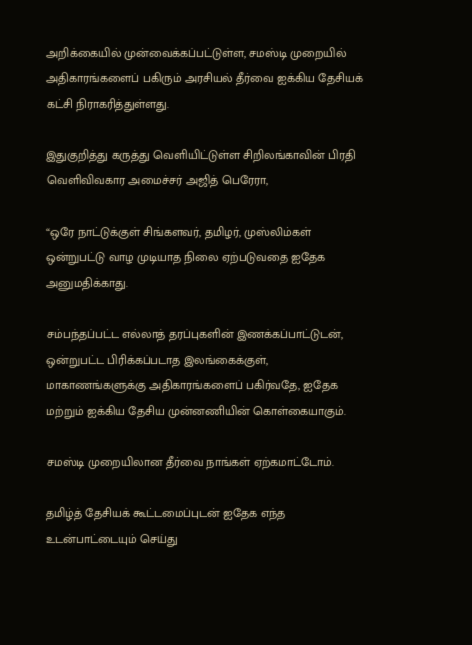அறிக்கையில் முன்வைக்கப்பட்டுள்ள, சமஸ்டி முறையில் அதிகாரங்களைப் பகிரும் அரசியல் தீர்வை ஐக்கிய தேசியக் கட்சி நிராகரித்துள்ளது.

இதுகுறித்து கருத்து வெளியிட்டுள்ள சிறிலங்காவின் பிரதி வெளிவிவகார அமைச்சர் அஜித் பெரேரா,

“ஒரே நாட்டுக்குள் சிங்களவர், தமிழர், முஸ்லிம்கள் ஒன்றுபட்டு வாழ முடியாத நிலை ஏற்படுவதை ஐதேக அனுமதிக்காது.

சம்பந்தப்பட்ட எல்லாத் தரப்புகளின் இணக்கப்பாட்டுடன், ஒன்றுபட்ட பிரிக்கப்படாத இலங்கைக்குள், மாகாணங்களுக்கு அதிகாரங்களைப் பகிர்வதே, ஐதேக மற்றும் ஐக்கிய தேசிய முன்னணியின் கொள்கையாகும்.

சமஸ்டி முறையிலான தீர்வை நாங்கள் ஏற்கமாட்டோம்.

தமிழ்த் தேசியக் கூட்டமைப்புடன் ஐதேக எந்த உடன்பாட்டையும் செய்து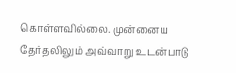கொள்ளவில்லை. முன்னைய தேர்தலிலும் அவ்வாறு உடன்பாடு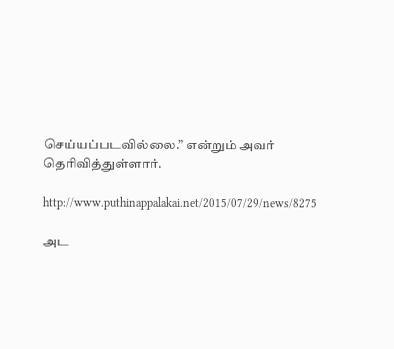செய்யப்படவில்லை.” என்றும் அவர் தெரிவித்துள்ளார்.

http://www.puthinappalakai.net/2015/07/29/news/8275

அட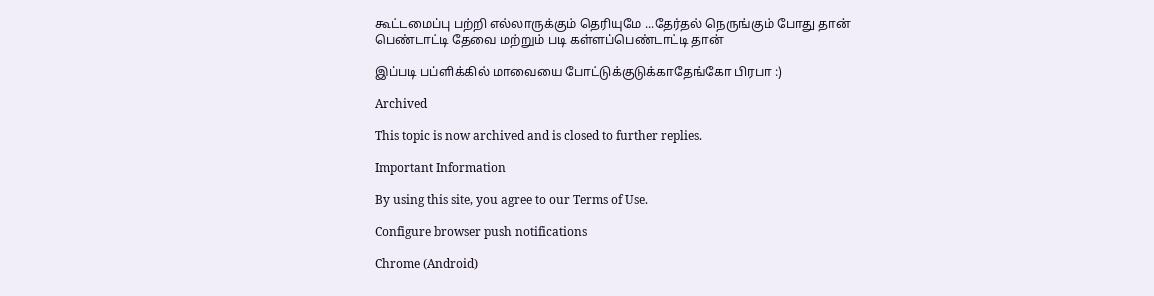கூட்டமைப்பு பற்றி எல்லாருக்கும் தெரியுமே ...தேர்தல் நெருங்கும் போது தான் பெண்டாட்டி தேவை மற்றும் படி கள்ளப்பெண்டாட்டி தான்

இப்படி பப்ளிக்கில் மாவையை போட்டுக்குடுக்காதேங்கோ பிரபா :)

Archived

This topic is now archived and is closed to further replies.

Important Information

By using this site, you agree to our Terms of Use.

Configure browser push notifications

Chrome (Android)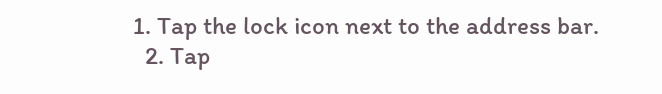1. Tap the lock icon next to the address bar.
  2. Tap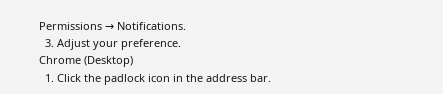Permissions → Notifications.
  3. Adjust your preference.
Chrome (Desktop)
  1. Click the padlock icon in the address bar.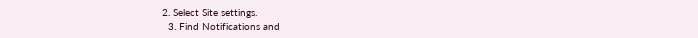2. Select Site settings.
  3. Find Notifications and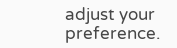adjust your preference.